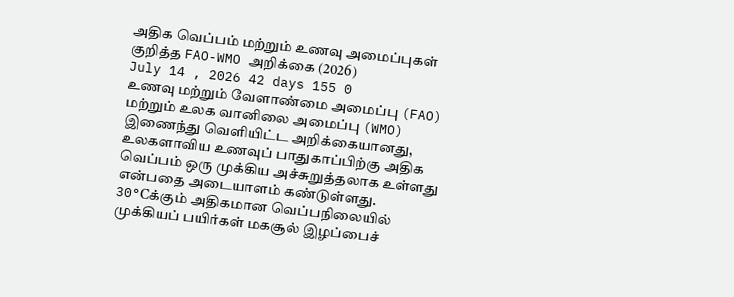அதிக வெப்பம் மற்றும் உணவு அமைப்புகள் குறித்த FAO-WMO அறிக்கை (2026)
July 14 , 2026 42 days 155 0
உணவு மற்றும் வேளாண்மை அமைப்பு (FAO) மற்றும் உலக வானிலை அமைப்பு (WMO) இணைந்து வெளியிட்ட அறிக்கையானது, உலகளாவிய உணவுப் பாதுகாப்பிற்கு அதிக வெப்பம் ஒரு முக்கிய அச்சுறுத்தலாக உள்ளது என்பதை அடையாளம் கண்டுள்ளது.
30°Cக்கும் அதிகமான வெப்பநிலையில் முக்கியப் பயிர்கள் மகசூல் இழப்பைச்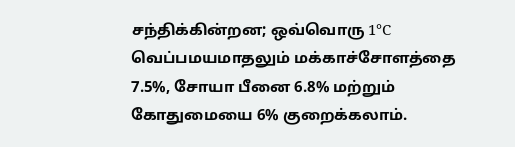சந்திக்கின்றன; ஒவ்வொரு 1°C வெப்பமயமாதலும் மக்காச்சோளத்தை 7.5%, சோயா பீனை 6.8% மற்றும் கோதுமையை 6% குறைக்கலாம்.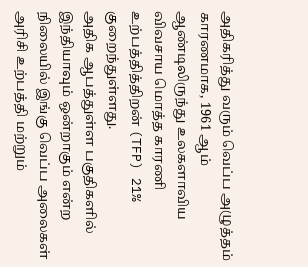அதிகரித்து வரும் வெப்ப அழுத்தம் காரணமாக, 1961 ஆம் ஆண்டிலிருந்து உலகளாவிய விவசாய மொத்த காரணி உற்பத்தித்திறன் (TFP) 21% குறைந்துள்ளது.
அதிக ஆபத்துள்ள பகுதிகளில் இந்தியாவும் ஒன்றாகும் என்ற நிலையில் இங்கு வெப்ப அலைகள் அரிசி உற்பத்தி மற்றும்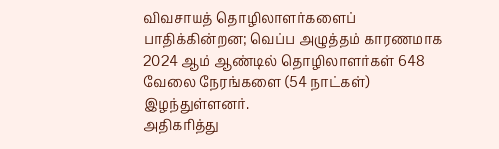விவசாயத் தொழிலாளர்களைப் பாதிக்கின்றன; வெப்ப அழுத்தம் காரணமாக 2024 ஆம் ஆண்டில் தொழிலாளர்கள் 648 வேலை நேரங்களை (54 நாட்கள்) இழந்துள்ளனர்.
அதிகரித்து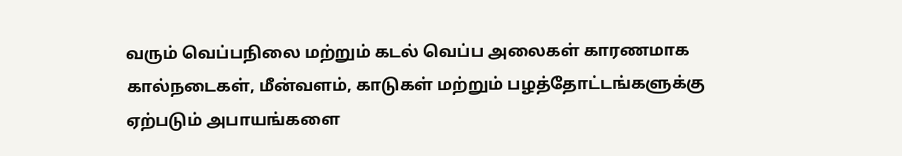வரும் வெப்பநிலை மற்றும் கடல் வெப்ப அலைகள் காரணமாக கால்நடைகள், மீன்வளம், காடுகள் மற்றும் பழத்தோட்டங்களுக்கு ஏற்படும் அபாயங்களை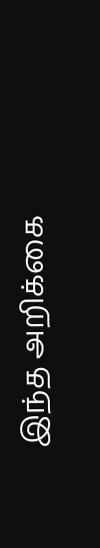இந்த அறிக்கை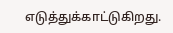எடுத்துக்காட்டுகிறது.